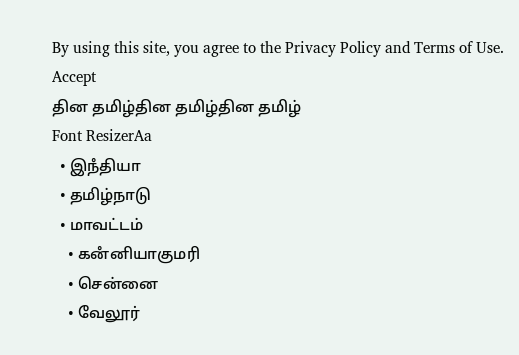By using this site, you agree to the Privacy Policy and Terms of Use.
Accept
தின தமிழ்தின தமிழ்தின தமிழ்
Font ResizerAa
  • இநஂதியா
  • தமிழ்நாடு
  • மாவட்டம்
    • கனஂனியாகுமரி
    • சென்னை
    • வேலூர்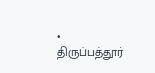• திருப்பத்தூர்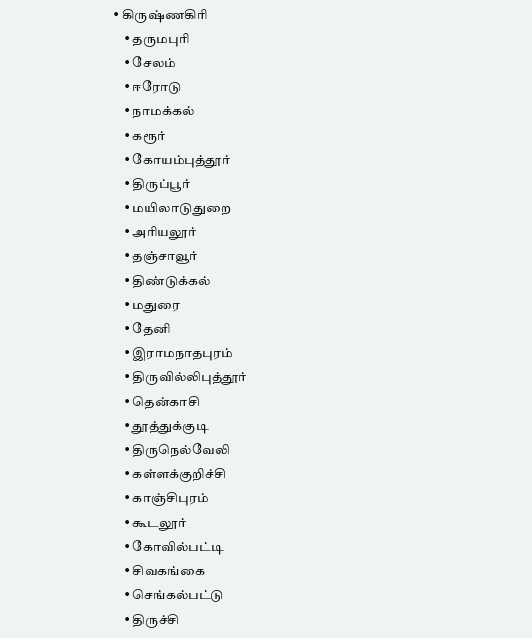• கிருஷ்ணகிரி
    • தருமபுரி
    • சேலம்
    • ஈரோடு
    • நாமக்கல்
    • கரூர்
    • கோயம்புத்தூர்
    • திருப்பூர்
    • மயிலாடுதுறை
    • அரியலூர்
    • தஞ்சாவூர்
    • திண்டுக்கல்
    • மதுரை
    • தேனி
    • இராமநாதபுரம்
    • திருவில்லிபுத்தூர்
    • தென்காசி
    • தூத்துக்குடி
    • திருநெல்வேலி
    • கள்ளக்குறிச்சி
    • காஞ்சிபுரம்
    • கூடலூர்
    • கோவில்பட்டி
    • சிவகங்கை
    • செங்கல்பட்டு
    • திருச்சி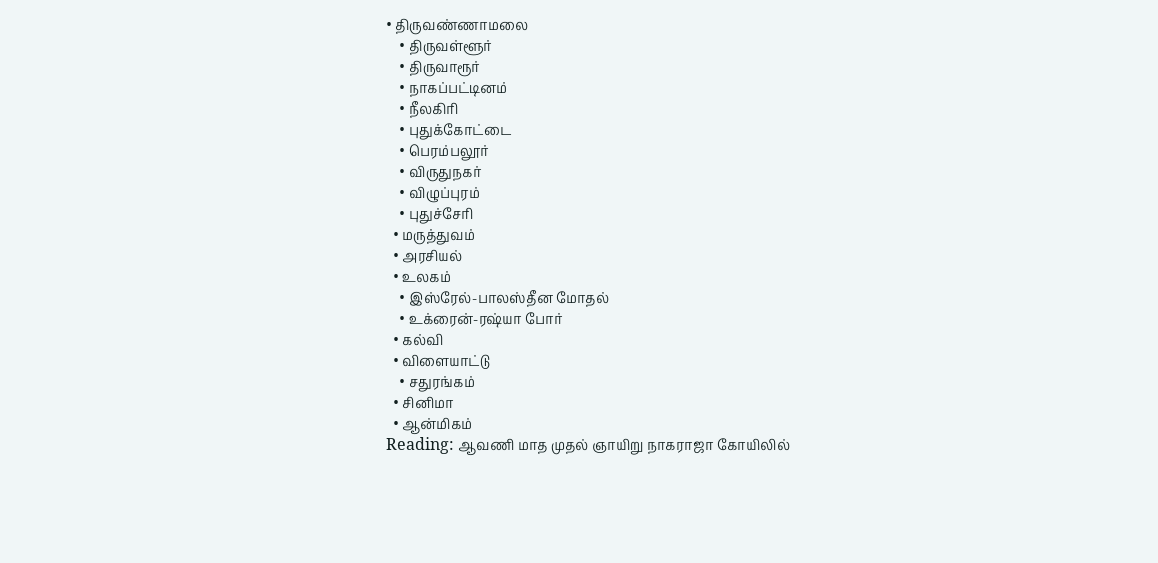• திருவண்ணாமலை
    • திருவள்ளூர்
    • திருவாரூர்
    • நாகப்பட்டினம்
    • நீலகிரி
    • புதுக்கோட்டை
    • பெரம்பலூர்
    • விருதுநகர்
    • விழுப்புரம்
    • புதுச்சேரி
  • மருத்துவம்
  • அரசியல்
  • உலகம்
    • இஸ்ரேல்-பாலஸ்தீன மோதல்
    • உக்ரைன்-ரஷ்யா போர்
  • கல்வி
  • விளையாட்டு
    • சதுரங்கம்
  • சினிமா
  • ஆன்மிகம்
Reading: ஆவணி மாத முதல் ஞாயிறு நாகராஜா கோயிலில்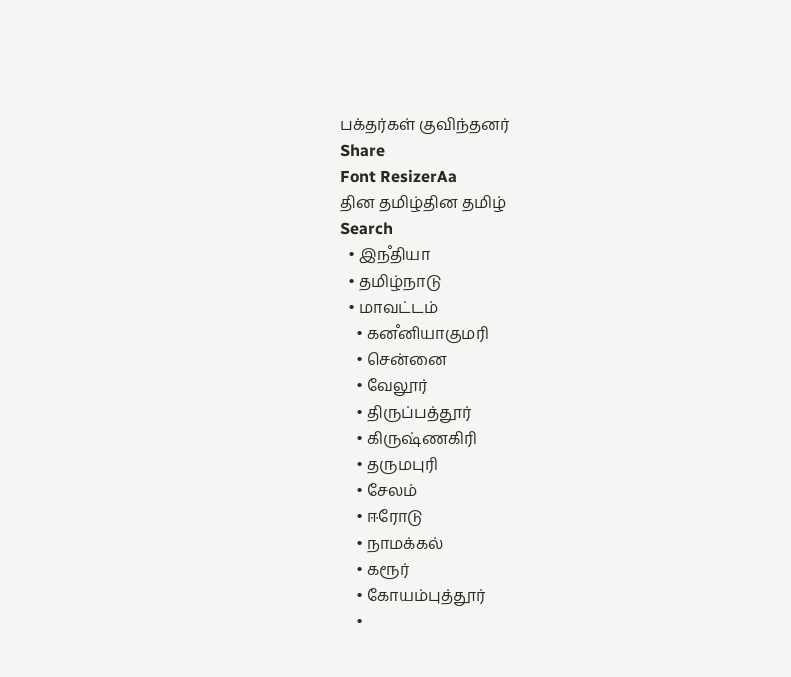பக்தர்கள் குவிந்தனர்
Share
Font ResizerAa
தின தமிழ்தின தமிழ்
Search
  • இநஂதியா
  • தமிழ்நாடு
  • மாவட்டம்
    • கனஂனியாகுமரி
    • சென்னை
    • வேலூர்
    • திருப்பத்தூர்
    • கிருஷ்ணகிரி
    • தருமபுரி
    • சேலம்
    • ஈரோடு
    • நாமக்கல்
    • கரூர்
    • கோயம்புத்தூர்
    •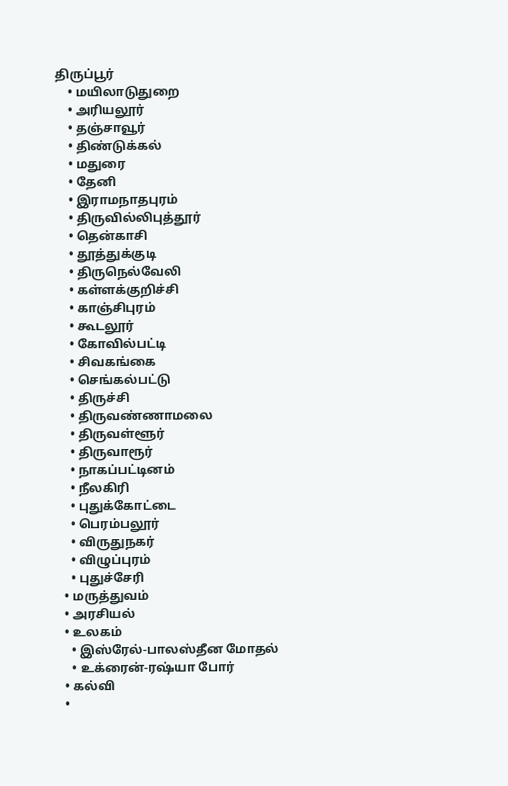திருப்பூர்
    • மயிலாடுதுறை
    • அரியலூர்
    • தஞ்சாவூர்
    • திண்டுக்கல்
    • மதுரை
    • தேனி
    • இராமநாதபுரம்
    • திருவில்லிபுத்தூர்
    • தென்காசி
    • தூத்துக்குடி
    • திருநெல்வேலி
    • கள்ளக்குறிச்சி
    • காஞ்சிபுரம்
    • கூடலூர்
    • கோவில்பட்டி
    • சிவகங்கை
    • செங்கல்பட்டு
    • திருச்சி
    • திருவண்ணாமலை
    • திருவள்ளூர்
    • திருவாரூர்
    • நாகப்பட்டினம்
    • நீலகிரி
    • புதுக்கோட்டை
    • பெரம்பலூர்
    • விருதுநகர்
    • விழுப்புரம்
    • புதுச்சேரி
  • மருத்துவம்
  • அரசியல்
  • உலகம்
    • இஸ்ரேல்-பாலஸ்தீன மோதல்
    • உக்ரைன்-ரஷ்யா போர்
  • கல்வி
  •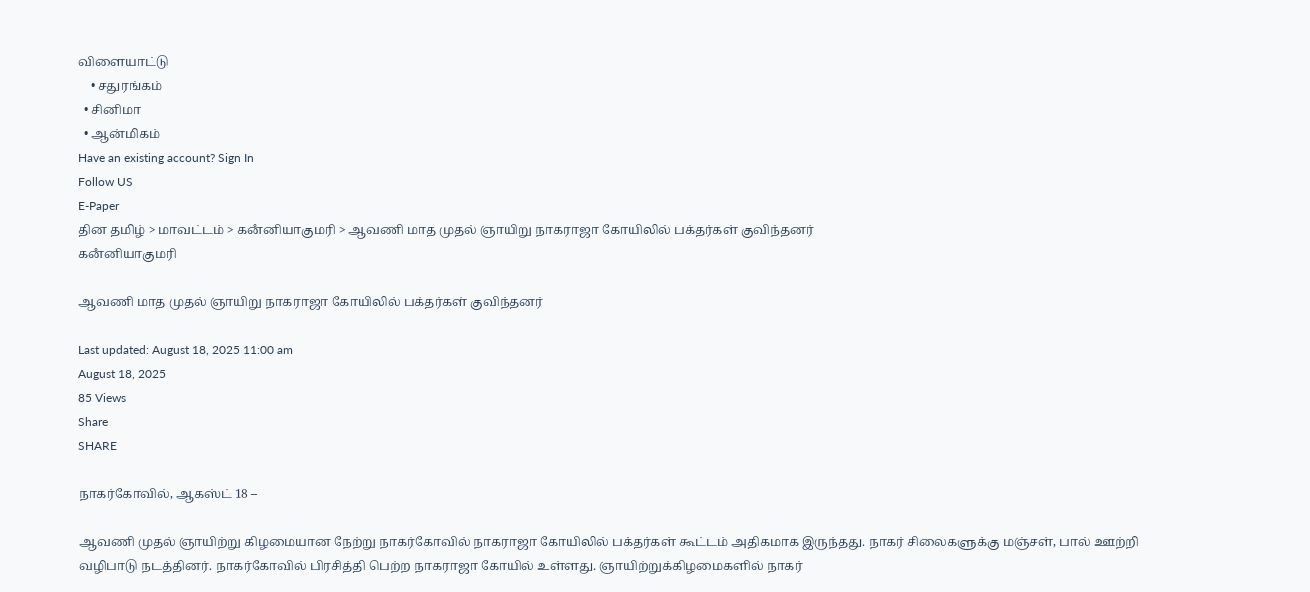விளையாட்டு
    • சதுரங்கம்
  • சினிமா
  • ஆன்மிகம்
Have an existing account? Sign In
Follow US
E-Paper
தின தமிழ் > மாவட்டம் > கனஂனியாகுமரி > ஆவணி மாத முதல் ஞாயிறு நாகராஜா கோயிலில் பக்தர்கள் குவிந்தனர்
கனஂனியாகுமரி

ஆவணி மாத முதல் ஞாயிறு நாகராஜா கோயிலில் பக்தர்கள் குவிந்தனர்

Last updated: August 18, 2025 11:00 am
August 18, 2025
85 Views
Share
SHARE

நாகர்கோவில், ஆகஸ்ட் 18 –

ஆவணி முதல் ஞாயிற்று கிழமையான நேற்று நாகர்கோவில் நாகராஜா கோயிலில் பக்தர்கள் கூட்டம் அதிகமாக இருந்தது. நாகர் சிலைகளுக்கு மஞ்சள், பால் ஊற்றி வழிபாடு நடத்தினர். நாகர்கோவில் பிரசித்தி பெற்ற நாகராஜா கோயில் உள்ளது. ஞாயிற்றுக்கிழமைகளில் நாகர்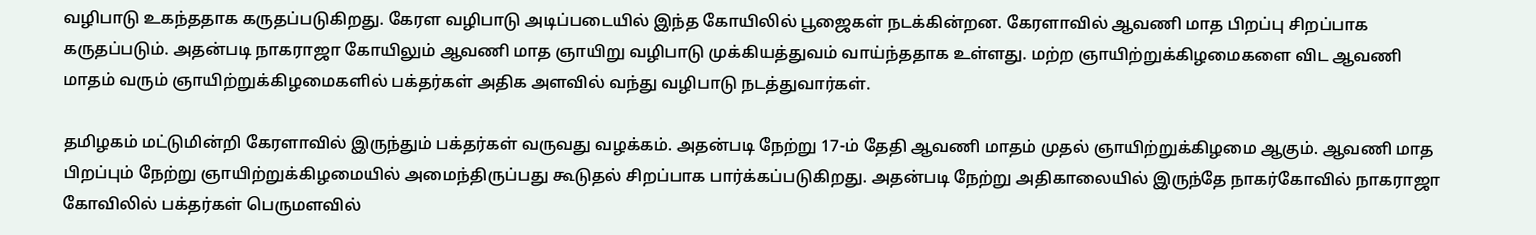வழிபாடு உகந்ததாக கருதப்படுகிறது. கேரள வழிபாடு அடிப்படையில் இந்த கோயிலில் பூஜைகள் நடக்கின்றன. கேரளாவில் ஆவணி மாத பிறப்பு சிறப்பாக கருதப்படும். அதன்படி நாகராஜா கோயிலும் ஆவணி மாத ஞாயிறு வழிபாடு முக்கியத்துவம் வாய்ந்ததாக உள்ளது. மற்ற ஞாயிற்றுக்கிழமைகளை விட ஆவணி மாதம் வரும் ஞாயிற்றுக்கிழமைகளில் பக்தர்கள் அதிக அளவில் வந்து வழிபாடு நடத்துவார்கள்.

தமிழகம் மட்டுமின்றி கேரளாவில் இருந்தும் பக்தர்கள் வருவது வழக்கம். அதன்படி நேற்று 17-ம் தேதி ஆவணி மாதம் முதல் ஞாயிற்றுக்கிழமை ஆகும். ஆவணி மாத பிறப்பும் நேற்று ஞாயிற்றுக்கிழமையில் அமைந்திருப்பது கூடுதல் சிறப்பாக பார்க்கப்படுகிறது. அதன்படி நேற்று அதிகாலையில் இருந்தே நாகர்கோவில் நாகராஜா கோவிலில் பக்தர்கள் பெருமளவில்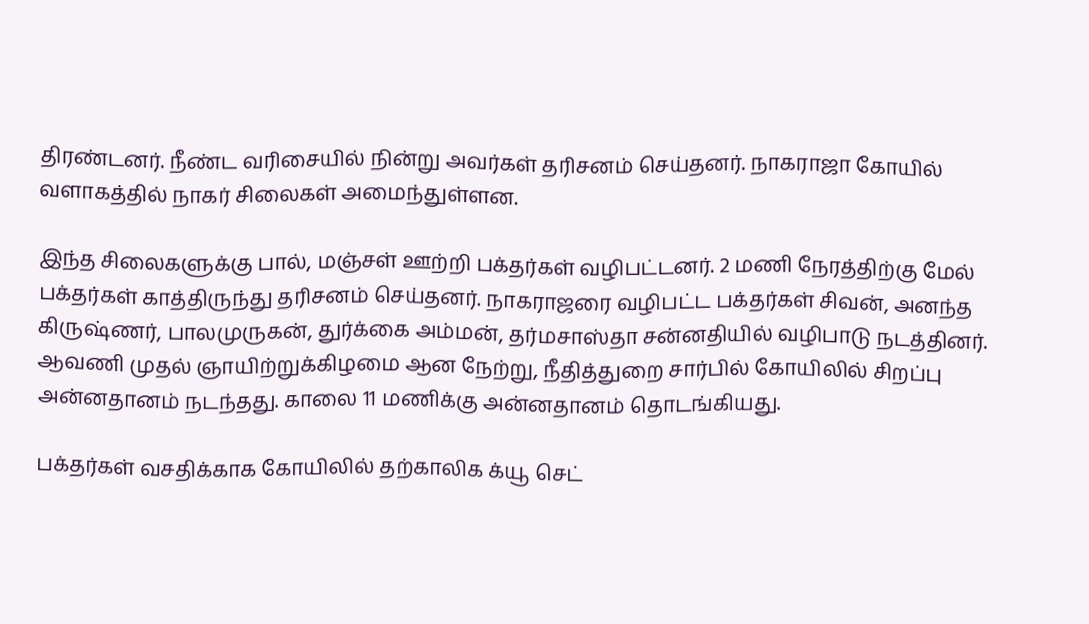திரண்டனர். நீண்ட வரிசையில் நின்று அவர்கள் தரிசனம் செய்தனர். நாகராஜா கோயில் வளாகத்தில் நாகர் சிலைகள் அமைந்துள்ளன.

இந்த சிலைகளுக்கு பால், மஞ்சள் ஊற்றி பக்தர்கள் வழிபட்டனர். 2 மணி நேரத்திற்கு மேல் பக்தர்கள் காத்திருந்து தரிசனம் செய்தனர். நாகராஜரை வழிபட்ட பக்தர்கள் சிவன், அனந்த கிருஷ்ணர், பாலமுருகன், துர்க்கை அம்மன், தர்மசாஸ்தா சன்னதியில் வழிபாடு நடத்தினர். ஆவணி முதல் ஞாயிற்றுக்கிழமை ஆன நேற்று, நீதித்துறை சார்பில் கோயிலில் சிறப்பு அன்னதானம் நடந்தது. காலை 11 மணிக்கு அன்னதானம் தொடங்கியது.

பக்தர்கள் வசதிக்காக கோயிலில் தற்காலிக க்யூ செட்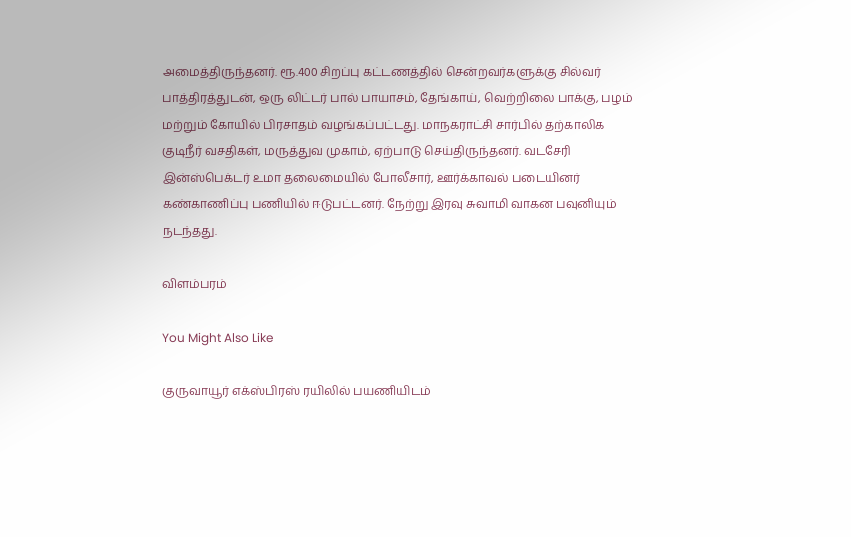அமைத்திருந்தனர். ரூ.400 சிறப்பு கட்டணத்தில் சென்றவர்களுக்கு சில்வர் பாத்திரத்துடன், ஒரு லிட்டர் பால் பாயாசம், தேங்காய், வெற்றிலை பாக்கு, பழம் மற்றும் கோயில் பிரசாதம் வழங்கப்பட்டது. மாநகராட்சி சார்பில் தற்காலிக குடிநீர் வசதிகள், மருத்துவ முகாம், ஏற்பாடு செய்திருந்தனர். வடசேரி இன்ஸ்பெக்டர் உமா தலைமையில் போலீசார், ஊர்க்காவல் படையினர் கண்காணிப்பு பணியில் ஈடுபட்டனர். நேற்று இரவு சுவாமி வாகன பவுனியும் நடந்தது.

விளம்பரம்

You Might Also Like

குருவாயூர் எக்ஸ்பிரஸ் ரயிலில் பயணியிடம்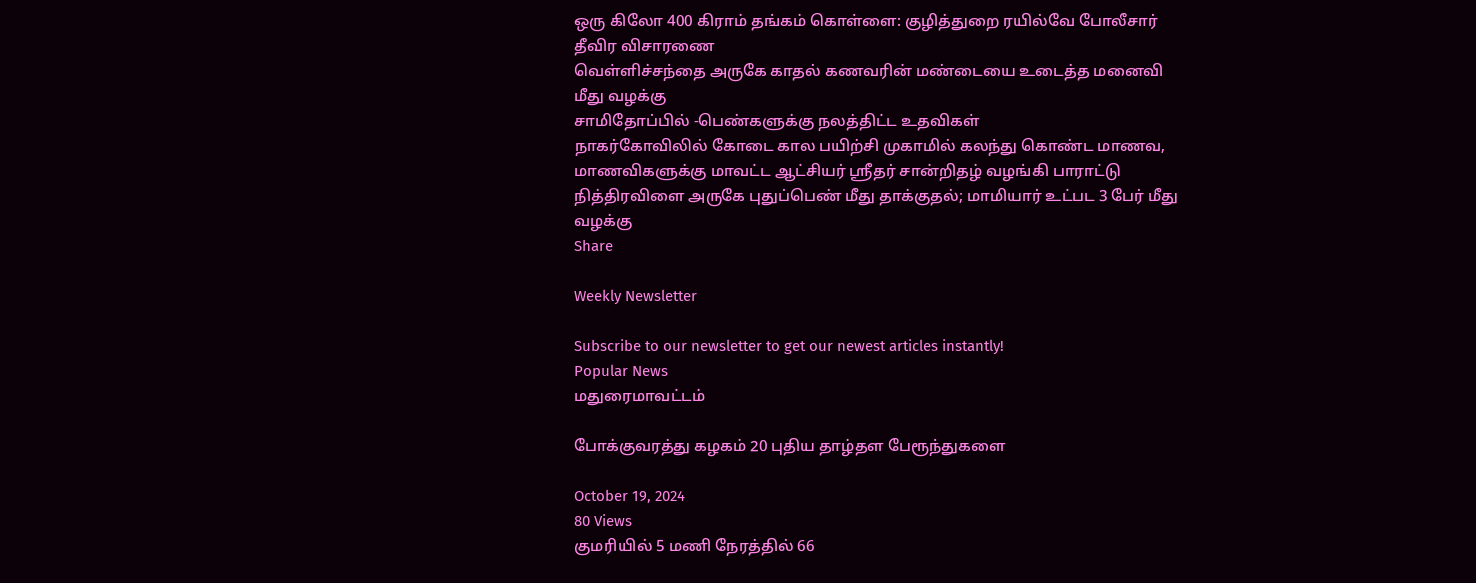ஒரு கிலோ 400 கிராம் தங்கம் கொள்ளை: குழித்துறை ரயில்வே போலீசார் தீவிர விசாரணை
வெள்ளிச்சந்தை அருகே காதல் கணவரின் மண்டையை உடைத்த மனைவி மீது வழக்கு
சாமிதோப்பில் -பெண்களுக்கு நலத்திட்ட உதவிகள்
நாகர்கோவிலில் கோடை கால பயிற்சி முகாமில் கலந்து கொண்ட மாணவ, மாணவிகளுக்கு மாவட்ட ஆட்சியர் ஸ்ரீதர் சான்றிதழ் வழங்கி பாராட்டு
நித்திரவிளை அருகே புதுப்பெண் மீது தாக்குதல்; மாமியார் உட்பட 3 பேர் மீது வழக்கு
Share

Weekly Newsletter

Subscribe to our newsletter to get our newest articles instantly!
Popular News
மதுரைமாவட்டம்

போக்குவரத்து கழகம் 20 புதிய தாழ்தள பேரூந்துகளை

October 19, 2024
80 Views
குமரியில் 5 மணி நேரத்தில் 66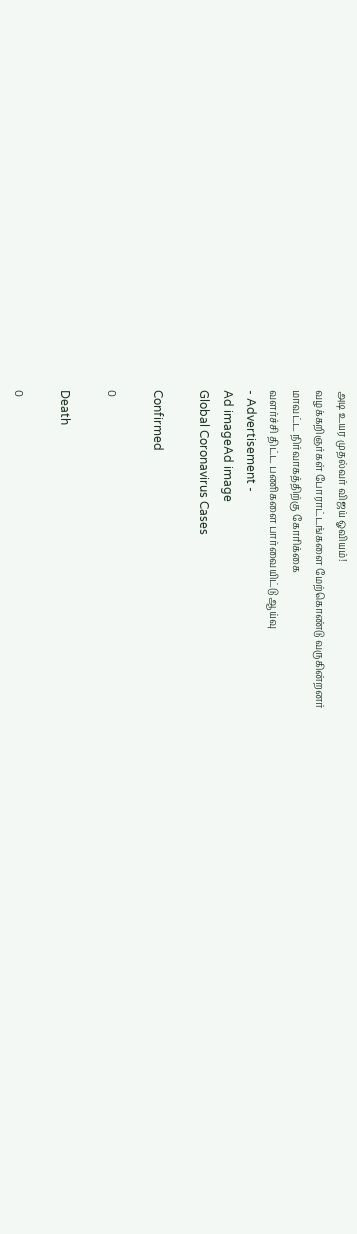அடி உயர முதல்வர் விஜய் ஓவியம்!
வழக்கறிஞர்கள் போராட்டங்களை மேற்கொண்டு வருகின்றனர்
மாவட்ட நிர்வாகத்திற்கு கோரிக்கை
வளர்ச்சி திட்ட பணிகளை பார்வையிட்டு ஆய்வு
- Advertisement -
Ad imageAd image
Global Coronavirus Cases

Confirmed

0

Death

0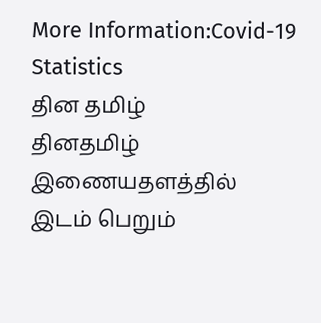More Information:Covid-19 Statistics
தின தமிழ்
தினதமிழ் இணையதளத்தில் இடம் பெறும்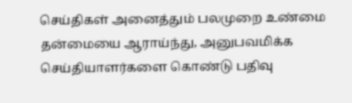செய்திகள் அனைத்தும் பலமுறை உண்மை தன்மையை ஆராய்ந்து, அனுபவமிக்க செய்தியாளர்களை கொண்டு பதிவு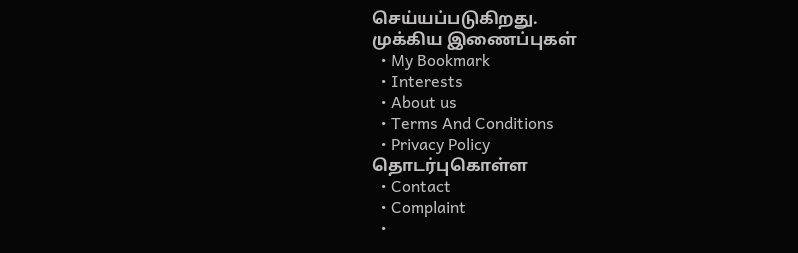செய்யப்படுகிறது.
முக்கிய இணைப்புகள்
  • My Bookmark
  • Interests
  • About us
  • Terms And Conditions
  • Privacy Policy
தொடர்புகொள்ள
  • Contact
  • Complaint
  •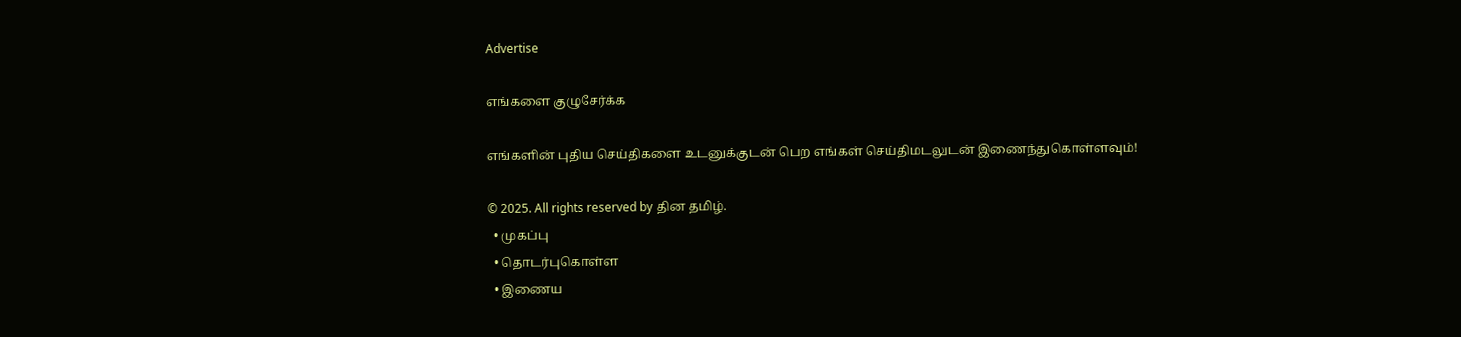Advertise

எங்களை குழுசேர்க்க

எங்களின் புதிய செய்திகளை உடனுக்குடன் பெற எங்கள் செய்திமடலுடன் இணைந்துகொள்ளவும்!

© 2025. All rights reserved by தின தமிழ்.
  • முகப்பு
  • தொடர்புகொள்ள
  • இணைய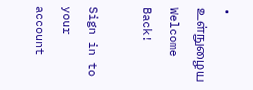• உள்நுழைய
Welcome Back!

Sign in to your account